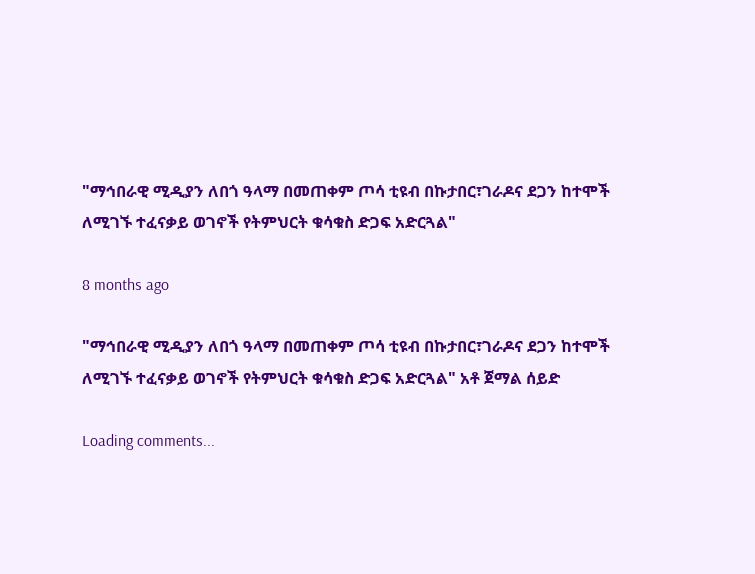"ማኅበራዊ ሚዲያን ለበጎ ዓላማ በመጠቀም ጦሳ ቲዩብ በኩታበር፣ገራዶና ደጋን ከተሞች ለሚገኙ ተፈናቃይ ወገኖች የትምህርት ቁሳቁስ ድጋፍ አድርጓል"

8 months ago

"ማኅበራዊ ሚዲያን ለበጎ ዓላማ በመጠቀም ጦሳ ቲዩብ በኩታበር፣ገራዶና ደጋን ከተሞች ለሚገኙ ተፈናቃይ ወገኖች የትምህርት ቁሳቁስ ድጋፍ አድርጓል" አቶ ጀማል ሰይድ

Loading comments...